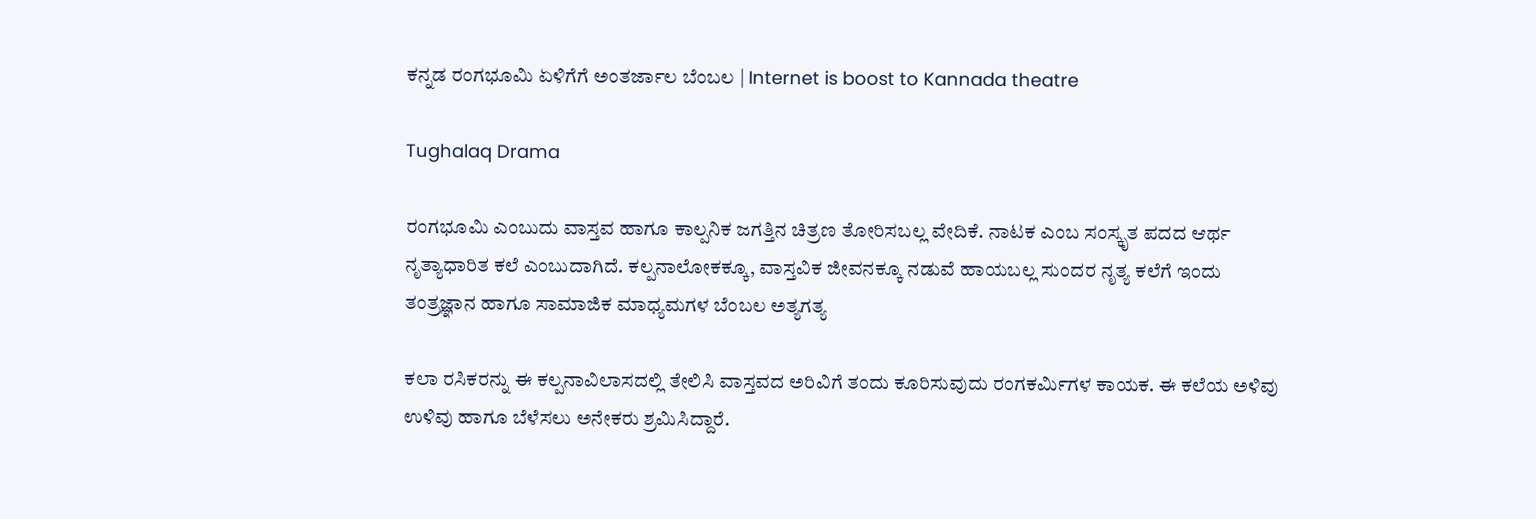ಕನ್ನಡ ರಂಗಭೂಮಿ ಏಳಿಗೆಗೆ ಅಂತರ್ಜಾಲ ಬೆಂಬಲ | Internet is boost to Kannada theatre

Tughalaq Drama

ರಂಗಭೂಮಿ ಎಂಬುದು ವಾಸ್ತವ ಹಾಗೂ ಕಾಲ್ಪನಿಕ ಜಗತ್ತಿನ ಚಿತ್ರಣ ತೋರಿಸಬಲ್ಲ ವೇದಿಕೆ. ನಾಟಕ ಎಂಬ ಸಂಸ್ಕೃತ ಪದದ ಆರ್ಥ ನೃತ್ಯಾಧಾರಿತ ಕಲೆ ಎಂಬುದಾಗಿದೆ. ಕಲ್ಪನಾಲೋಕಕ್ಕೂ, ವಾಸ್ತವಿಕ ಜೀವನಕ್ಕೂ ನಡುವೆ ಹಾಯಬಲ್ಲ ಸುಂದರ ನೃತ್ಯ ಕಲೆಗೆ ಇಂದು ತಂತ್ರಜ್ಞಾನ ಹಾಗೂ ಸಾಮಾಜಿಕ ಮಾಧ್ಯಮಗಳ ಬೆಂಬಲ ಅತ್ಯಗತ್ಯ

ಕಲಾ ರಸಿಕರನ್ನು ಈ ಕಲ್ಪನಾವಿಲಾಸದಲ್ಲಿ ತೇಲಿಸಿ ವಾಸ್ತವದ ಅರಿವಿಗೆ ತಂದು ಕೂರಿಸುವುದು ರಂಗಕರ್ಮಿಗಳ ಕಾಯಕ. ಈ ಕಲೆಯ ಅಳಿವು ಉಳಿವು ಹಾಗೂ ಬೆಳೆಸಲು ಅನೇಕರು ಶ್ರಮಿಸಿದ್ದಾರೆ.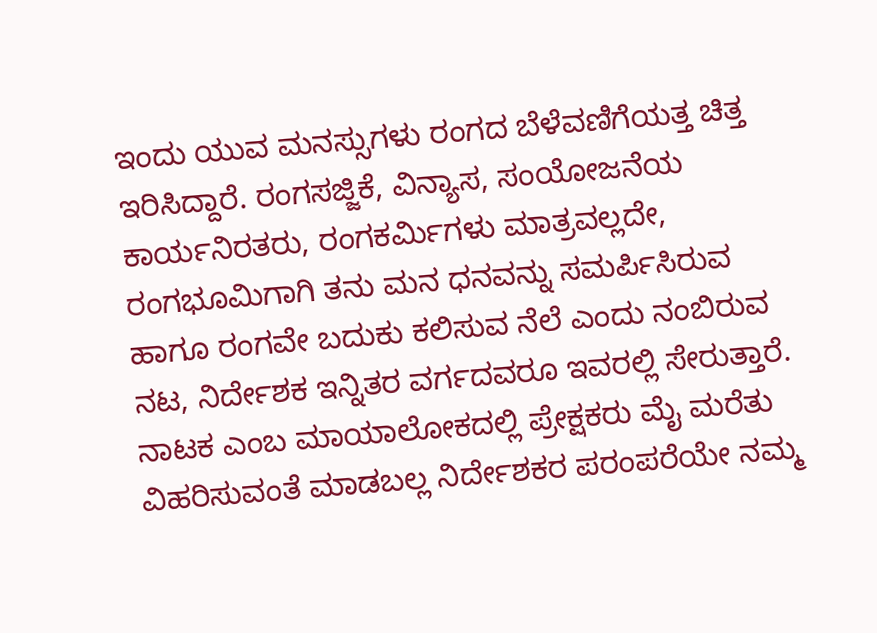ಇಂದು ಯುವ ಮನಸ್ಸುಗಳು ರಂಗದ ಬೆಳೆವಣಿಗೆಯತ್ತ ಚಿತ್ತ ಇರಿಸಿದ್ದಾರೆ. ರಂಗಸಜ್ಜಿಕೆ, ವಿನ್ಯಾಸ, ಸಂಯೋಜನೆಯ ಕಾರ್ಯನಿರತರು, ರಂಗಕರ್ಮಿಗಳು ಮಾತ್ರವಲ್ಲದೇ, ರಂಗಭೂಮಿಗಾಗಿ ತನು ಮನ ಧನವನ್ನು ಸಮರ್ಪಿಸಿರುವ ಹಾಗೂ ರಂಗವೇ ಬದುಕು ಕಲಿಸುವ ನೆಲೆ ಎಂದು ನಂಬಿರುವ ನಟ, ನಿರ್ದೇಶಕ ಇನ್ನಿತರ ವರ್ಗದವರೂ ಇವರಲ್ಲಿ ಸೇರುತ್ತಾರೆ. ನಾಟಕ ಎಂಬ ಮಾಯಾಲೋಕದಲ್ಲಿ ಪ್ರೇಕ್ಷಕರು ಮೈ ಮರೆತು ವಿಹರಿಸುವಂತೆ ಮಾಡಬಲ್ಲ ನಿರ್ದೇಶಕರ ಪರಂಪರೆಯೇ ನಮ್ಮ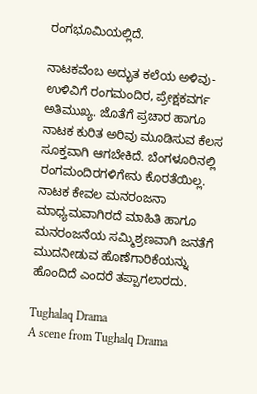ರಂಗಭೂಮಿಯಲ್ಲಿದೆ.

ನಾಟಕವೆಂಬ ಅದ್ಭುತ ಕಲೆಯ ಅಳಿವು-ಉಳಿವಿಗೆ ರಂಗಮಂದಿರ, ಪ್ರೇಕ್ಷಕವರ್ಗ ಅತಿಮುಖ್ಯ. ಜೊತೆಗೆ ಪ್ರಚಾರ ಹಾಗೂ ನಾಟಕ ಕುರಿತ ಅರಿವು ಮೂಡಿಸುವ ಕೆಲಸ ಸೂಕ್ತವಾಗಿ ಆಗಬೇಕಿದೆ. ಬೆಂಗಳೂರಿನಲ್ಲಿ ರಂಗಮಂದಿರಗಳಿಗೇನು ಕೊರತೆಯಿಲ್ಲ. ನಾಟಕ ಕೇವಲ ಮನರಂಜನಾ ಮಾಧ್ಯಮವಾಗಿರದೆ ಮಾಹಿತಿ ಹಾಗೂ ಮನರಂಜನೆಯ ಸಮ್ಮಿಶ್ರಣವಾಗಿ ಜನತೆಗೆ ಮುದನೀಡುವ ಹೊಣೆಗಾರಿಕೆಯನ್ನು ಹೊಂದಿದೆ ಎಂದರೆ ತಪ್ಪಾಗಲಾರದು.

Tughalaq Drama
A scene from Tughalq Drama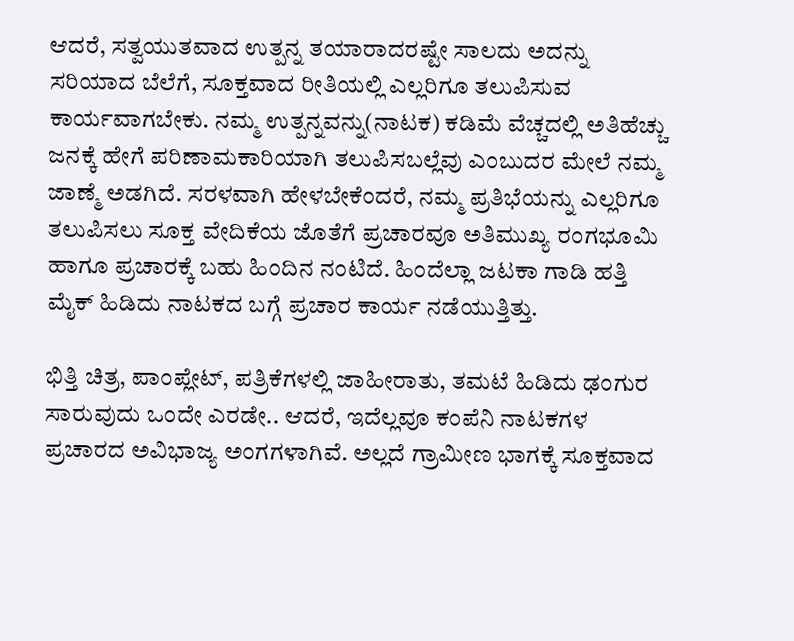ಆದರೆ, ಸತ್ವಯುತವಾದ ಉತ್ಪನ್ನ ತಯಾರಾದರಷ್ಟೇ ಸಾಲದು ಅದನ್ನು ಸರಿಯಾದ ಬೆಲೆಗೆ, ಸೂಕ್ತವಾದ ರೀತಿಯಲ್ಲಿ ಎಲ್ಲರಿಗೂ ತಲುಪಿಸುವ ಕಾರ್ಯವಾಗಬೇಕು. ನಮ್ಮ ಉತ್ಪನ್ನವನ್ನು(ನಾಟಕ) ಕಡಿಮೆ ವೆಚ್ಚದಲ್ಲಿ ಅತಿಹೆಚ್ಚು ಜನಕ್ಕೆ ಹೇಗೆ ಪರಿಣಾಮಕಾರಿಯಾಗಿ ತಲುಪಿಸಬಲ್ಲೆವು ಎಂಬುದರ ಮೇಲೆ ನಮ್ಮ ಜಾಣ್ಮೆ ಅಡಗಿದೆ. ಸರಳವಾಗಿ ಹೇಳಬೇಕೆಂದರೆ, ನಮ್ಮ ಪ್ರತಿಭೆಯನ್ನು ಎಲ್ಲರಿಗೂ ತಲುಪಿಸಲು ಸೂಕ್ತ ವೇದಿಕೆಯ ಜೊತೆಗೆ ಪ್ರಚಾರವೂ ಅತಿಮುಖ್ಯ ರಂಗಭೂಮಿ ಹಾಗೂ ಪ್ರಚಾರಕ್ಕೆ ಬಹು ಹಿಂದಿನ ನಂಟಿದೆ. ಹಿಂದೆಲ್ಲಾ ಜಟಕಾ ಗಾಡಿ ಹತ್ತಿ ಮೈಕ್ ಹಿಡಿದು ನಾಟಕದ ಬಗ್ಗೆ ಪ್ರಚಾರ ಕಾರ್ಯ ನಡೆಯುತ್ತಿತ್ತು.

ಭಿತ್ತಿ ಚಿತ್ರ, ಪಾಂಪ್ಲೇಟ್, ಪತ್ರಿಕೆಗಳಲ್ಲಿ ಜಾಹೀರಾತು, ತಮಟೆ ಹಿಡಿದು ಢಂಗುರ ಸಾರುವುದು ಒಂದೇ ಎರಡೇ.. ಆದರೆ, ಇದೆಲ್ಲವೂ ಕಂಪೆನಿ ನಾಟಕಗಳ ಪ್ರಚಾರದ ಅವಿಭಾಜ್ಯ ಅಂಗಗಳಾಗಿವೆ. ಅಲ್ಲದೆ ಗ್ರಾಮೀಣ ಭಾಗಕ್ಕೆ ಸೂಕ್ತವಾದ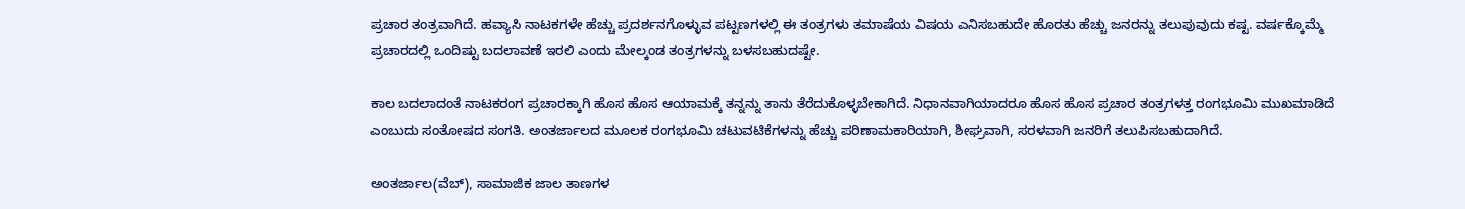ಪ್ರಚಾರ ತಂತ್ರವಾಗಿದೆ. ಹವ್ಯಾಸಿ ನಾಟಕಗಳೇ ಹೆಚ್ಚು ಪ್ರದರ್ಶನಗೊಳ್ಳುವ ಪಟ್ಟಣಗಳಲ್ಲಿ ಈ ತಂತ್ರಗಳು ತಮಾಷೆಯ ವಿಷಯ ಎನಿಸಬಹುದೇ ಹೊರತು ಹೆಚ್ಚು ಜನರನ್ನು ತಲುಪುವುದು ಕಷ್ಟ. ವರ್ಷಕ್ಕೊಮ್ಮೆ ಪ್ರಚಾರದಲ್ಲಿ ಒಂದಿಷ್ಟು ಬದಲಾವಣೆ ಇರಲಿ ಎಂದು ಮೇಲ್ಕಂಡ ತಂತ್ರಗಳನ್ನು ಬಳಸಬಹುದಷ್ಟೇ.

ಕಾಲ ಬದಲಾದಂತೆ ನಾಟಕರಂಗ ಪ್ರಚಾರಕ್ಕಾಗಿ ಹೊಸ ಹೊಸ ಆಯಾಮಕ್ಕೆ ತನ್ನನ್ನು ತಾನು ತೆರೆದುಕೊಳ್ಳಬೇಕಾಗಿದೆ. ನಿಧಾನವಾಗಿಯಾದರೂ ಹೊಸ ಹೊಸ ಪ್ರಚಾರ ತಂತ್ರಗಳತ್ತ ರಂಗಭೂಮಿ ಮುಖಮಾಡಿದೆ ಎಂಬುದು ಸಂತೋಷದ ಸಂಗತಿ. ಅಂತರ್ಜಾಲದ ಮೂಲಕ ರಂಗಭೂಮಿ ಚಟುವಟಿಕೆಗಳನ್ನು ಹೆಚ್ಚು ಪರಿಣಾಮಕಾರಿಯಾಗಿ, ಶೀಘ್ರವಾಗಿ, ಸರಳವಾಗಿ ಜನರಿಗೆ ತಲುಪಿಸಬಹುದಾಗಿದೆ.

ಅಂತರ್ಜಾಲ(ವೆಬ್), ಸಾಮಾಜಿಕ ಜಾಲ ತಾಣಗಳ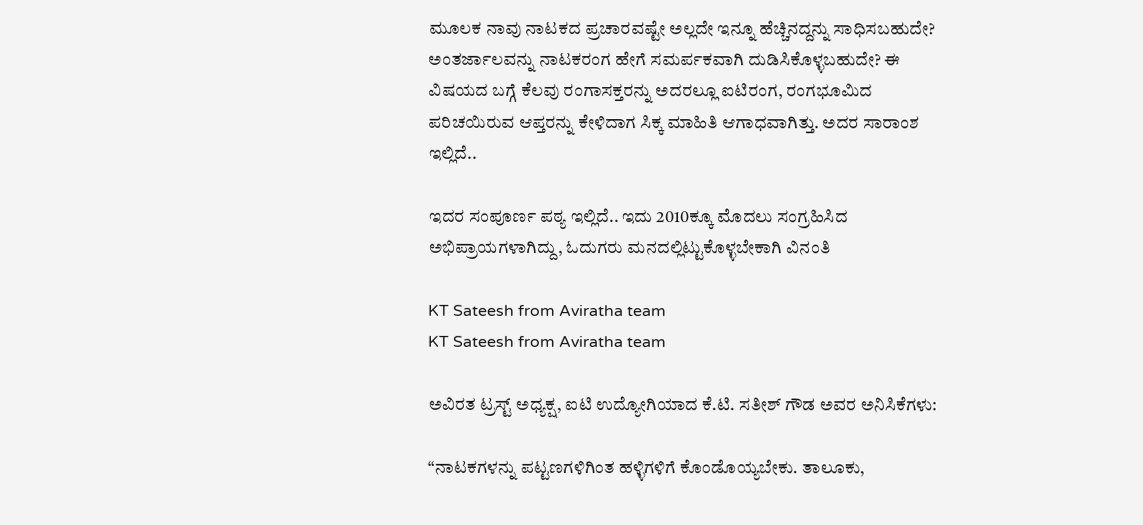ಮೂಲಕ ನಾವು ನಾಟಕದ ಪ್ರಚಾರವಷ್ಟೇ ಅಲ್ಲದೇ ಇನ್ನೂ ಹೆಚ್ಚಿನದ್ದನ್ನು ಸಾಧಿಸಬಹುದೇ? ಅಂತರ್ಜಾಲವನ್ನು ನಾಟಕರಂಗ ಹೇಗೆ ಸಮರ್ಪಕವಾಗಿ ದುಡಿಸಿಕೊಳ್ಳಬಹುದೇ? ಈ ವಿಷಯದ ಬಗ್ಗೆ ಕೆಲವು ರಂಗಾಸಕ್ತರನ್ನು ಅದರಲ್ಲೂ ಐಟಿರಂಗ, ರಂಗಭೂಮಿದ ಪರಿಚಯಿರುವ ಆಪ್ತರನ್ನು ಕೇಳಿದಾಗ ಸಿಕ್ಕ ಮಾಹಿತಿ ಆಗಾಧವಾಗಿತ್ತು. ಅದರ ಸಾರಾಂಶ ಇಲ್ಲಿದೆ..

ಇದರ ಸಂಪೂರ್ಣ ಪಠ್ಯ ಇಲ್ಲಿದೆ.. ಇದು 2010ಕ್ಕೂ ಮೊದಲು ಸಂಗ್ರಹಿಸಿದ ಅಭಿಪ್ರಾಯಗಳಾಗಿದ್ದು, ಓದುಗರು ಮನದಲ್ಲಿಟ್ಟುಕೊಳ್ಳಬೇಕಾಗಿ ವಿನಂತಿ

KT Sateesh from Aviratha team
KT Sateesh from Aviratha team

ಅವಿರತ ಟ್ರಸ್ಟ್‌ ಅಧ್ಯಕ್ಷ, ಐಟಿ ಉದ್ಯೋಗಿಯಾದ ಕೆ.ಟಿ. ಸತೀಶ್ ಗೌಡ ಅವರ ಅನಿಸಿಕೆಗಳು:

“ನಾಟಕಗಳನ್ನು ಪಟ್ಟಣಗಳಿಗಿಂತ ಹಳ್ಳಿಗಳಿಗೆ ಕೊಂಡೊಯ್ಯಬೇಕು. ತಾಲೂಕು,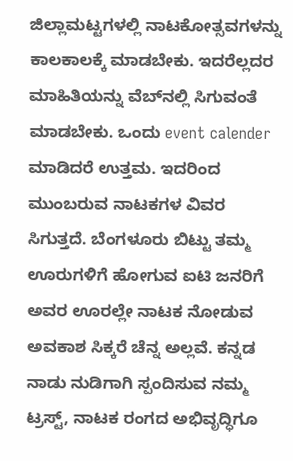ಜಿಲ್ಲಾಮಟ್ಟಗಳಲ್ಲಿ ನಾಟಕೋತ್ಸವಗಳನ್ನು ಕಾಲಕಾಲಕ್ಕೆ ಮಾಡಬೇಕು. ಇದರೆಲ್ಲದರ ಮಾಹಿತಿಯನ್ನು ವೆಬ್‌ನಲ್ಲಿ ಸಿಗುವಂತೆ ಮಾಡಬೇಕು. ಒಂದು event calender ಮಾಡಿದರೆ ಉತ್ತಮ. ಇದರಿಂದ ಮುಂಬರುವ ನಾಟಕಗಳ ವಿವರ ಸಿಗುತ್ತದೆ. ಬೆಂಗಳೂರು ಬಿಟ್ಟು ತಮ್ಮ ಊರುಗಳಿಗೆ ಹೋಗುವ ಐಟಿ ಜನರಿಗೆ ಅವರ ಊರಲ್ಲೇ ನಾಟಕ ನೋಡುವ ಅವಕಾಶ ಸಿಕ್ಕರೆ ಚೆನ್ನ ಅಲ್ಲವೆ. ಕನ್ನಡ ನಾಡು ನುಡಿಗಾಗಿ ಸ್ಪಂದಿಸುವ ನಮ್ಮ ಟ್ರಸ್ಟ್, ನಾಟಕ ರಂಗದ ಅಭಿವೃದ್ಧಿಗೂ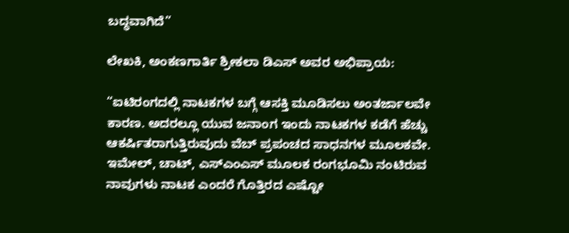ಬದ್ಧವಾಗಿದೆ”

ಲೇಖಕಿ, ಅಂಕಣಗಾರ್ತಿ ಶ್ರೀಕಲಾ ಡಿಎಸ್ ಅವರ ಅಭಿಪ್ರಾಯ:

“ಐಟಿರಂಗದಲ್ಲಿ ನಾಟಕಗಳ ಬಗ್ಗೆ ಆಸಕ್ತಿ ಮೂಡಿಸಲು ಅಂತರ್ಜಾಲವೇ ಕಾರಣ. ಅದರಲ್ಲೂ ಯುವ ಜನಾಂಗ ಇಂದು ನಾಟಕಗಳ ಕಡೆಗೆ ಹೆಚ್ಚು ಆಕರ್ಷಿತರಾಗುತ್ತಿರುವುದು ವೆಬ್ ಪ್ರಪಂಚದ ಸಾಧನಗಳ ಮೂಲಕವೇ. ಇಮೇಲ್, ಚಾಟ್, ಎಸ್ಎಂಎಸ್ ಮೂಲಕ ರಂಗಭೂಮಿ ನಂಟಿರುವ ನಾವುಗಳು ನಾಟಕ ಎಂದರೆ ಗೊತ್ತಿರದ ಎಷ್ಟೋ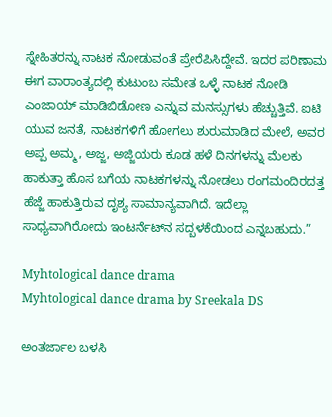ಸ್ನೇಹಿತರನ್ನು ನಾಟಕ ನೋಡುವಂತೆ ಪ್ರೇರೆಪಿಸಿದ್ದೇವೆ. ಇದರ ಪರಿಣಾಮ ಈಗ ವಾರಾಂತ್ಯದಲ್ಲಿ ಕುಟುಂಬ ಸಮೇತ ಒಳ್ಳೆ ನಾಟಕ ನೋಡಿ ಎಂಜಾಯ್ ಮಾಡಿಬಿಡೋಣ ಎನ್ನುವ ಮನಸ್ಸುಗಳು ಹೆಚ್ಚುತ್ತಿವೆ. ಐಟಿ ಯುವ ಜನತೆ, ನಾಟಕಗಳಿಗೆ ಹೋಗಲು ಶುರುಮಾಡಿದ ಮೇಲೆ, ಅವರ ಅಪ್ಪ ಅಮ್ಮ, ಅಜ್ಜ, ಅಜ್ಜಿಯರು ಕೂಡ ಹಳೆ ದಿನಗಳನ್ನು ಮೆಲಕು ಹಾಕುತ್ತಾ ಹೊಸ ಬಗೆಯ ನಾಟಕಗಳನ್ನು ನೋಡಲು ರಂಗಮಂದಿರದತ್ತ ಹೆಜ್ಜೆ ಹಾಕುತ್ತಿರುವ ದೃಶ್ಯ ಸಾಮಾನ್ಯವಾಗಿದೆ. ಇದೆಲ್ಲಾ ಸಾಧ್ಯವಾಗಿರೋದು ಇಂಟರ್ನೆಟ್‌ನ ಸದ್ಬಳಕೆಯಿಂದ ಎನ್ನಬಹುದು.”

Myhtological dance drama
Myhtological dance drama by Sreekala DS

ಅಂತರ್ಜಾಲ ಬಳಸಿ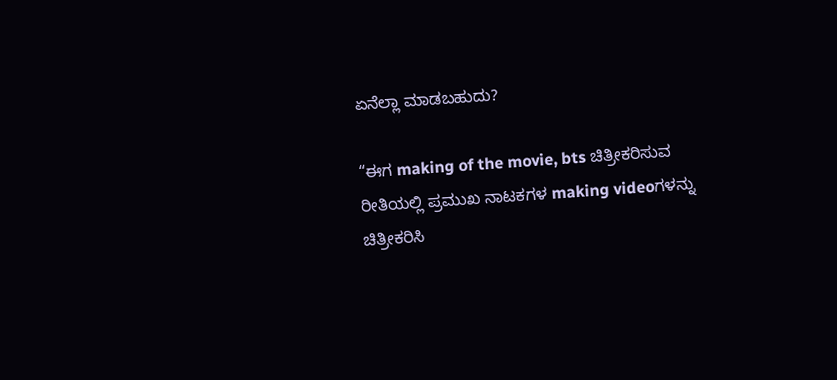ಏನೆಲ್ಲಾ ಮಾಡಬಹುದು?

“ಈಗ making of the movie, bts ಚಿತ್ರೀಕರಿಸುವ ರೀತಿಯಲ್ಲಿ ಪ್ರಮುಖ ನಾಟಕಗಳ making videoಗಳನ್ನು ಚಿತ್ರೀಕರಿಸಿ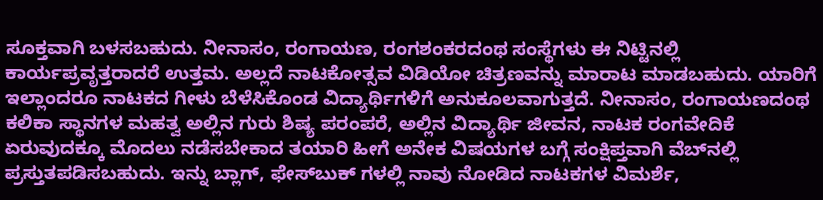ಸೂಕ್ತವಾಗಿ ಬಳಸಬಹುದು. ನೀನಾಸಂ, ರಂಗಾಯಣ, ರಂಗಶಂಕರದಂಥ ಸಂಸ್ಥೆಗಳು ಈ ನಿಟ್ಟಿನಲ್ಲಿ ಕಾರ್ಯಪ್ರವೃತ್ತರಾದರೆ ಉತ್ತಮ. ಅಲ್ಲದೆ ನಾಟಕೋತ್ಸವ ವಿಡಿಯೋ ಚಿತ್ರಣವನ್ನು ಮಾರಾಟ ಮಾಡಬಹುದು. ಯಾರಿಗೆ ಇಲ್ಲಾಂದರೂ ನಾಟಕದ ಗೀಳು ಬೆಳೆಸಿಕೊಂಡ ವಿದ್ಯಾರ್ಥಿಗಳಿಗೆ ಅನುಕೂಲವಾಗುತ್ತದೆ. ನೀನಾಸಂ, ರಂಗಾಯಣದಂಥ ಕಲಿಕಾ ಸ್ಥಾನಗಳ ಮಹತ್ವ ಅಲ್ಲಿನ ಗುರು ಶಿಷ್ಯ ಪರಂಪರೆ, ಅಲ್ಲಿನ ವಿದ್ಯಾರ್ಥಿ ಜೀವನ, ನಾಟಕ ರಂಗವೇದಿಕೆ ಏರುವುದಕ್ಕೂ ಮೊದಲು ನಡೆಸಬೇಕಾದ ತಯಾರಿ ಹೀಗೆ ಅನೇಕ ವಿಷಯಗಳ ಬಗ್ಗೆ ಸಂಕ್ಷಿಪ್ತವಾಗಿ ವೆಬ್‌ನಲ್ಲಿ ಪ್ರಸ್ತುತಪಡಿಸಬಹುದು. ಇನ್ನು ಬ್ಲಾಗ್‌, ಫೇಸ್‌ಬುಕ್ ಗಳಲ್ಲಿ ನಾವು ನೋಡಿದ ನಾಟಕಗಳ ವಿಮರ್ಶೆ,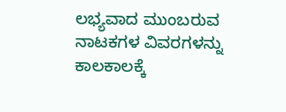ಲಭ್ಯವಾದ ಮುಂಬರುವ ನಾಟಕಗಳ ವಿವರಗಳನ್ನು ಕಾಲಕಾಲಕ್ಕೆ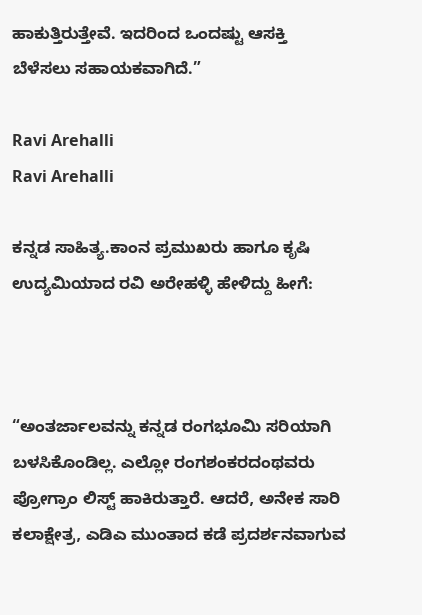ಹಾಕುತ್ತಿರುತ್ತೇವೆ. ಇದರಿಂದ ಒಂದಷ್ಟು ಆಸಕ್ತಿ ಬೆಳೆಸಲು ಸಹಾಯಕವಾಗಿದೆ.”

Ravi Arehalli
Ravi Arehalli

ಕನ್ನಡ ಸಾಹಿತ್ಯ.ಕಾಂನ ಪ್ರಮುಖರು ಹಾಗೂ ಕೃಷಿ ಉದ್ಯಮಿಯಾದ ರವಿ ಅರೇಹಳ್ಳಿ ಹೇಳಿದ್ದು ಹೀಗೆ:



“ಅಂತರ್ಜಾಲವನ್ನು ಕನ್ನಡ ರಂಗಭೂಮಿ ಸರಿಯಾಗಿ ಬಳಸಿಕೊಂಡಿಲ್ಲ. ಎಲ್ಲೋ ರಂಗಶಂಕರದಂಥವರು ಪ್ರೋಗ್ರಾಂ ಲಿಸ್ಟ್ ಹಾಕಿರುತ್ತಾರೆ. ಆದರೆ, ಅನೇಕ ಸಾರಿ ಕಲಾಕ್ಷೇತ್ರ, ಎಡಿಎ ಮುಂತಾದ ಕಡೆ ಪ್ರದರ್ಶನವಾಗುವ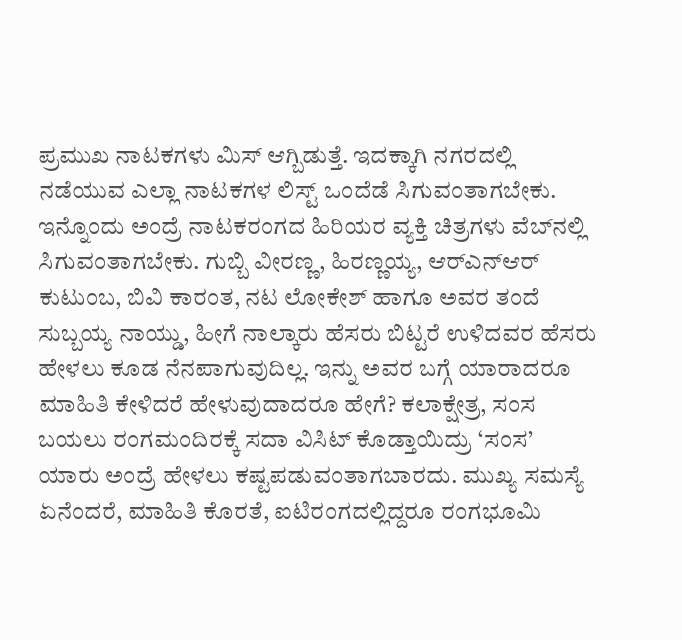ಪ್ರಮುಖ ನಾಟಕಗಳು ಮಿಸ್ ಆಗ್ಬಿಡುತ್ತೆ. ಇದಕ್ಕಾಗಿ ನಗರದಲ್ಲಿ ನಡೆಯುವ ಎಲ್ಲಾ ನಾಟಕಗಳ ಲಿಸ್ಟ್ ಒಂದೆಡೆ ಸಿಗುವಂತಾಗಬೇಕು. ಇನ್ನೊಂದು ಅಂದ್ರೆ ನಾಟಕರಂಗದ ಹಿರಿಯರ ವ್ಯಕ್ತಿ ಚಿತ್ರಗಳು ವೆಬ್‌ನಲ್ಲಿ ಸಿಗುವಂತಾಗಬೇಕು. ಗುಬ್ಬಿ ವೀರಣ್ಣ, ಹಿರಣ್ಣಯ್ಯ, ಆರ್‌ಎನ್‌ಆರ್ ಕುಟುಂಬ, ಬಿವಿ ಕಾರಂತ, ನಟ ಲೋಕೇಶ್ ಹಾಗೂ ಅವರ ತಂದೆ ಸುಬ್ಬಯ್ಯ ನಾಯ್ಡು, ಹೀಗೆ ನಾಲ್ಕಾರು ಹೆಸರು ಬಿಟ್ಟರೆ ಉಳಿದವರ ಹೆಸರು ಹೇಳಲು ಕೂಡ ನೆನಪಾಗುವುದಿಲ್ಲ. ಇನ್ನು ಅವರ ಬಗ್ಗೆ ಯಾರಾದರೂ ಮಾಹಿತಿ ಕೇಳಿದರೆ ಹೇಳುವುದಾದರೂ ಹೇಗೆ? ಕಲಾಕ್ಷೇತ್ರ, ಸಂಸ ಬಯಲು ರಂಗಮಂದಿರಕ್ಕೆ ಸದಾ ವಿಸಿಟ್ ಕೊಡ್ತಾಯಿದ್ರು ‘ಸಂಸ’ ಯಾರು ಅಂದ್ರೆ ಹೇಳಲು ಕಷ್ಟಪಡುವಂತಾಗಬಾರದು. ಮುಖ್ಯ ಸಮಸ್ಯೆ ಏನೆಂದರೆ, ಮಾಹಿತಿ ಕೊರತೆ, ಐಟಿರಂಗದಲ್ಲಿದ್ದರೂ ರಂಗಭೂಮಿ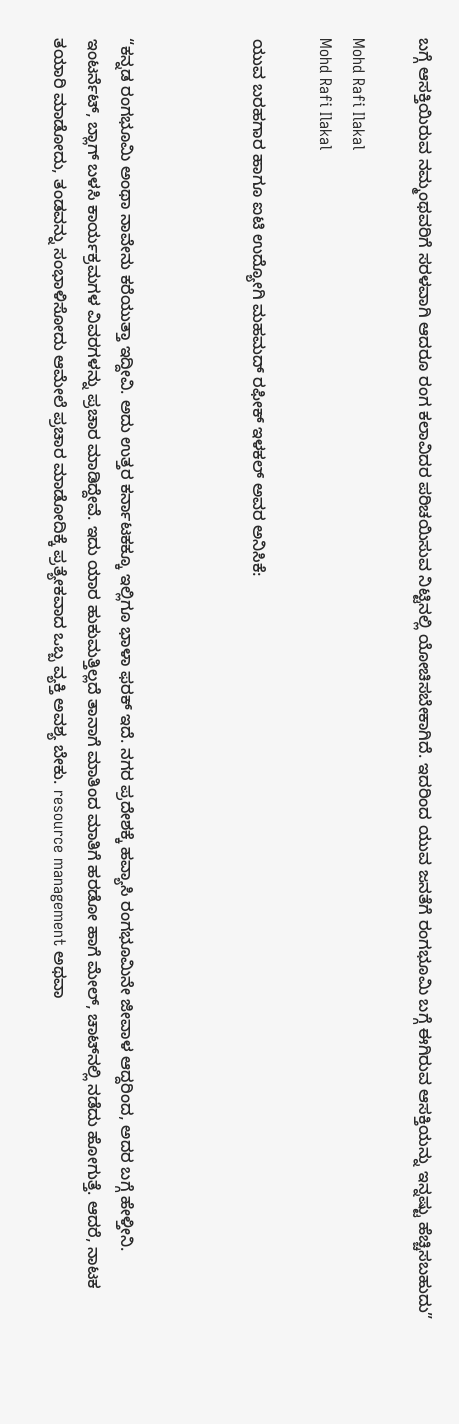ಬಗ್ಗೆ ಆಸಕ್ತಿಯಿರುವ ನಮ್ಮಂಥವರಿಗೆ ಸರಳವಾಗಿ ಆದರೂ ರಂಗ ಕಲಾವಿದರ ಪರಿಚಯಿಸುವ ನಿಟ್ಟಿನಲ್ಲಿ ಯೋಚಿಸಬೇಕಾಗಿದೆ. ಇದರಿಂದ ಯುವ ಜನತೆಗೆ ರಂಗಭೂಮಿ ಬಗ್ಗೆ ಈಗಿರುವ ಆಸಕ್ತಿಯನ್ನು ಇನ್ನಷ್ಟು ಹೆಚ್ಚಿಸಬಹುದು”

Mohd Rafi Ilakal
Mohd Rafi Ilakal

ಯುವ ಬರಹಗಾರ ಹಾಗೂ ಐಟಿ ಉದ್ಯೋಗಿ ಮಹಮದ್ ರಫೀಕ್ ಇಳಕಲ್ ಅವರ ಅನಿಸಿಕೆ:



“ಕನ್ನಡ ರಂಗಭೂಮಿ ಅಂಥಾ ನಾವೇನು ಕರೆಯುತ್ತಾ ಇದ್ದೀವಿ. ಅದು ಉತ್ತರ ಕರ್ನಾಟಕಕ್ಕೂ ಇಲ್ಲಿಗೂ ಭಾಳಾ ಫರಕ್ ಇದೆ. ನಗರ ಪ್ರದೇಶಕ್ಕೆ ಹವ್ಯಾಸಿ ರಂಗಭೂಮಿನೇ ಜೀವಾಳ ಆದ್ದರಿಂದ, ಅದರ ಬಗ್ಗೆ ಹೇಳ್ತೀನಿ. ಇಂಟರ್ನೆಟ್, ಬ್ಲಾಗ್ ಬಳಸಿ ಕಾರ್ಯಕ್ರಮಗಳ ವಿವರಗಳನ್ನು ಪ್ರಚಾರ ಮಾಡಿದ್ದೇವೆ. ಇದು ಯಾರ ಹುಕುಮತ್ತಿಲ್ಲದೆ ತಾನಾಗೆ ಮಾತಿಂದ ಮಾತಿಗೆ ಹರಡೋ ಹಾಗೆ ಮೇಲ್, ಚಾಟ್‌ನಲ್ಲಿ ನಡೆದು ಹೋಗುತ್ತೆ. ಆದರೆ, ನಾಟಕ ತಯಾರಿ ಮಾಡೋದು, ತಂಡವನ್ನು ಸಂಭಾಳಿಸೋದು ಆಮೇಲೆ ಪ್ರಚಾರ ಮಾಡೋದಿಕ್ಕೆ ಪ್ರತ್ಯೇಕವಾದ ಒಬ್ಬ ವ್ಯಕ್ತಿ ಅವಶ್ಯ ಬೇಕು. resource management ಅಥವಾ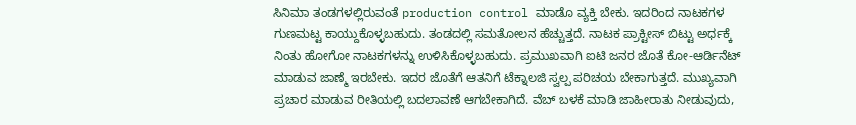ಸಿನಿಮಾ ತಂಡಗಳಲ್ಲಿರುವಂತೆ production control ಮಾಡೊ ವ್ಯಕ್ತಿ ಬೇಕು. ಇದರಿಂದ ನಾಟಕಗಳ ಗುಣಮಟ್ಟ ಕಾಯ್ದುಕೊಳ್ಳಬಹುದು. ತಂಡದಲ್ಲಿ ಸಮತೋಲನ ಹೆಚ್ಚುತ್ತದೆ. ನಾಟಕ ಪ್ರಾಕ್ಟೀಸ್ ಬಿಟ್ಟು ಅರ್ಧಕ್ಕೆ ನಿಂತು ಹೋಗೋ ನಾಟಕಗಳನ್ನು ಉಳಿಸಿಕೊಳ್ಳಬಹುದು. ಪ್ರಮುಖವಾಗಿ ಐಟಿ ಜನರ ಜೊತೆ ಕೋ-ಆರ್ಡಿನೆಟ್ ಮಾಡುವ ಜಾಣ್ಮೆ ಇರಬೇಕು. ಇದರ ಜೊತೆಗೆ ಆತನಿಗೆ ಟೆಕ್ನಾಲಜಿ ಸ್ವಲ್ಪ ಪರಿಚಯ ಬೇಕಾಗುತ್ತದೆ. ಮುಖ್ಯವಾಗಿ ಪ್ರಚಾರ ಮಾಡುವ ರೀತಿಯಲ್ಲಿ ಬದಲಾವಣೆ ಆಗಬೇಕಾಗಿದೆ. ವೆಬ್ ಬಳಕೆ ಮಾಡಿ ಜಾಹೀರಾತು ನೀಡುವುದು,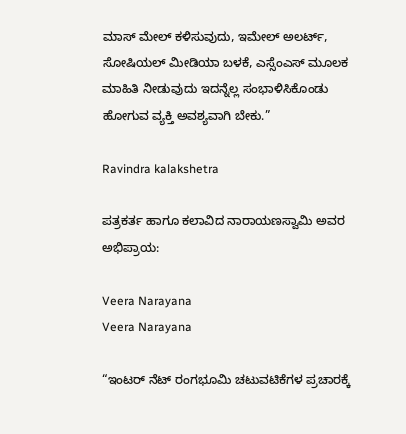ಮಾಸ್ ಮೇಲ್ ಕಳಿಸುವುದು, ಇಮೇಲ್ ಅಲರ್ಟ್, ಸೋಷಿಯಲ್ ಮೀಡಿಯಾ ಬಳಕೆ, ಎಸ್ಸೆಂಎಸ್ ಮೂಲಕ ಮಾಹಿತಿ ನೀಡುವುದು ಇದನ್ನೆಲ್ಲ ಸಂಭಾಳಿಸಿಕೊಂಡು ಹೋಗುವ ವ್ಯಕ್ತಿ ಅವಶ್ಯವಾಗಿ ಬೇಕು.”

Ravindra kalakshetra

ಪತ್ರಕರ್ತ ಹಾಗೂ ಕಲಾವಿದ ನಾರಾಯಣಸ್ವಾಮಿ ಅವರ ಅಭಿಪ್ರಾಯ:

Veera Narayana
Veera Narayana

“ಇಂಟರ್ ನೆಟ್ ರಂಗಭೂಮಿ ಚಟುವಟಿಕೆಗಳ ಪ್ರಚಾರಕ್ಕೆ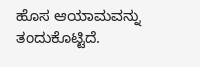ಹೊಸ ಆಯಾಮವನ್ನು ತಂದುಕೊಟ್ಟಿದೆ.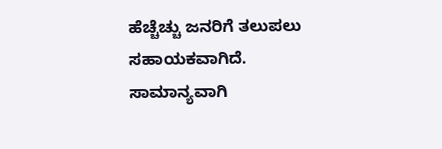ಹೆಚ್ಚೆಚ್ಚು ಜನರಿಗೆ ತಲುಪಲು ಸಹಾಯಕವಾಗಿದೆ. ಸಾಮಾನ್ಯವಾಗಿ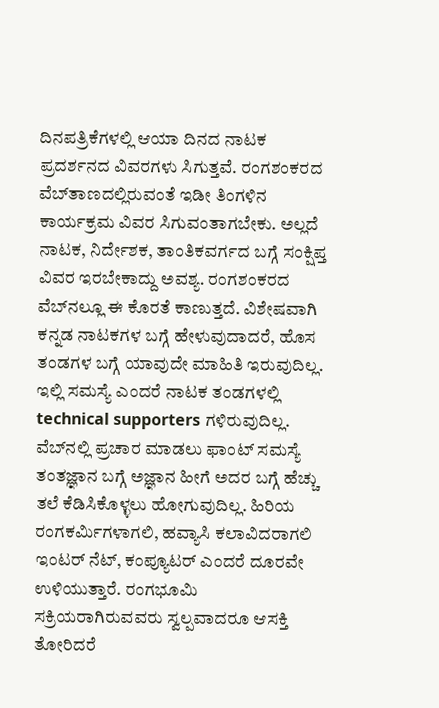ದಿನಪತ್ರಿಕೆಗಳಲ್ಲಿ ಆಯಾ ದಿನದ ನಾಟಕ ಪ್ರದರ್ಶನದ ವಿವರಗಳು ಸಿಗುತ್ತವೆ. ರಂಗಶಂಕರದ ವೆಬ್‌ತಾಣದಲ್ಲಿರುವಂತೆ ಇಡೀ ತಿಂಗಳಿನ ಕಾರ್ಯಕ್ರಮ ವಿವರ ಸಿಗುವಂತಾಗಬೇಕು. ಅಲ್ಲದೆ ನಾಟಕ, ನಿರ್ದೇಶಕ, ತಾಂತಿಕವರ್ಗದ ಬಗ್ಗೆ ಸಂಕ್ಷಿಪ್ತ ವಿವರ ಇರಬೇಕಾದ್ದು ಅವಶ್ಯ. ರಂಗಶಂಕರದ ವೆಬ್‌ನಲ್ಲೂ ಈ ಕೊರತೆ ಕಾಣುತ್ತದೆ. ವಿಶೇಷವಾಗಿ ಕನ್ನಡ ನಾಟಕಗಳ ಬಗ್ಗೆ ಹೇಳುವುದಾದರೆ, ಹೊಸ ತಂಡಗಳ ಬಗ್ಗೆ ಯಾವುದೇ ಮಾಹಿತಿ ಇರುವುದಿಲ್ಲ. ಇಲ್ಲಿ ಸಮಸ್ಯೆ ಎಂದರೆ ನಾಟಕ ತಂಡಗಳಲ್ಲಿ technical supporters ಗಳಿರುವುದಿಲ್ಲ. ವೆಬ್‌ನಲ್ಲಿ ಪ್ರಚಾರ ಮಾಡಲು ಫಾಂಟ್ ಸಮಸ್ಯೆ ತಂತಜ್ಞಾನ ಬಗ್ಗೆ ಅಜ್ಞಾನ ಹೀಗೆ ಅದರ ಬಗ್ಗೆ ಹೆಚ್ಚು ತಲೆ ಕೆಡಿಸಿಕೊಳ್ಳಲು ಹೋಗುವುದಿಲ್ಲ. ಹಿರಿಯ ರಂಗಕರ್ಮಿಗಳಾಗಲಿ, ಹವ್ಯಾಸಿ ಕಲಾವಿದರಾಗಲಿ ಇಂಟರ್ ನೆಟ್, ಕಂಪ್ಯೂಟರ್ ಎಂದರೆ ದೂರವೇ ಉಳಿಯುತ್ತಾರೆ. ರಂಗಭೂಮಿ ಸಕ್ರಿಯರಾಗಿರುವವರು ಸ್ವಲ್ಪವಾದರೂ ಆಸಕ್ತಿ ತೋರಿದರೆ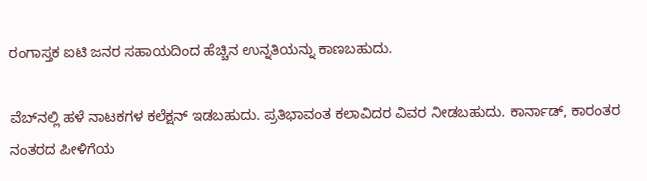ರಂಗಾಸ್ತಕ ಐಟಿ ಜನರ ಸಹಾಯದಿಂದ ಹೆಚ್ಚಿನ ಉನ್ನತಿಯನ್ನು ಕಾಣಬಹುದು.

ವೆಬ್‌ನಲ್ಲಿ ಹಳೆ ನಾಟಕಗಳ ಕಲೆಕ್ಷನ್ ಇಡಬಹುದು. ಪ್ರತಿಭಾವಂತ ಕಲಾವಿದರ ವಿವರ ನೀಡಬಹುದು. ಕಾರ್ನಾಡ್, ಕಾರಂತರ ನಂತರದ ಪೀಳಿಗೆಯ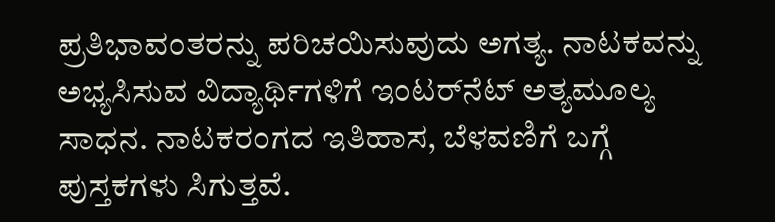ಪ್ರತಿಭಾವಂತರನ್ನು ಪರಿಚಯಿಸುವುದು ಅಗತ್ಯ. ನಾಟಕವನ್ನು ಅಭ್ಯಸಿಸುವ ವಿದ್ಯಾರ್ಥಿಗಳಿಗೆ ಇಂಟರ್‌ನೆಟ್ ಅತ್ಯಮೂಲ್ಯ ಸಾಧನ. ನಾಟಕರಂಗದ ಇತಿಹಾಸ, ಬೆಳವಣಿಗೆ ಬಗ್ಗೆ ಪುಸ್ತಕಗಳು ಸಿಗುತ್ತವೆ.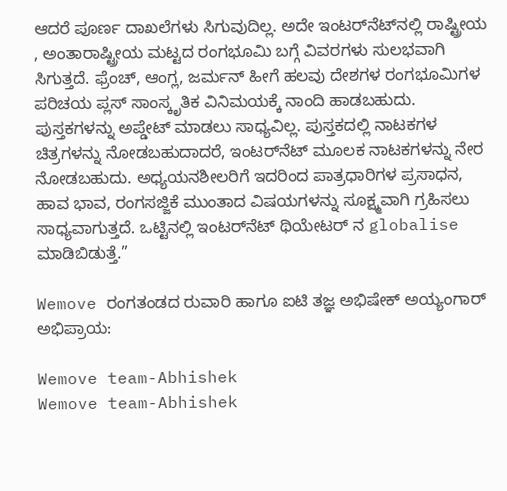ಆದರೆ ಪೂರ್ಣ ದಾಖಲೆಗಳು ಸಿಗುವುದಿಲ್ಲ. ಅದೇ ಇಂಟರ್‌ನೆಟ್‌ನಲ್ಲಿ ರಾಷ್ಟ್ರೀಯ , ಅಂತಾರಾಷ್ಟ್ರೀಯ ಮಟ್ಟದ ರಂಗಭೂಮಿ ಬಗ್ಗೆ ವಿವರಗಳು ಸುಲಭವಾಗಿ ಸಿಗುತ್ತದೆ. ಫ್ರೆಂಚ್, ಆಂಗ್ಲ, ಜರ್ಮನ್ ಹೀಗೆ ಹಲವು ದೇಶಗಳ ರಂಗಭೂಮಿಗಳ ಪರಿಚಯ ಪ್ಲಸ್ ಸಾಂಸ್ಕೃತಿಕ ವಿನಿಮಯಕ್ಕೆ ನಾಂದಿ ಹಾಡಬಹುದು. ಪುಸ್ತಕಗಳನ್ನು ಅಪ್ಡೇಟ್ ಮಾಡಲು ಸಾಧ್ಯವಿಲ್ಲ. ಪುಸ್ತಕದಲ್ಲಿ ನಾಟಕಗಳ ಚಿತ್ರಗಳನ್ನು ನೋಡಬಹುದಾದರೆ, ಇಂಟರ್‌ನೆಟ್ ಮೂಲಕ ನಾಟಕಗಳನ್ನು ನೇರ ನೋಡಬಹುದು. ಅಧ್ಯಯನಶೀಲರಿಗೆ ಇದರಿಂದ ಪಾತ್ರಧಾರಿಗಳ ಪ್ರಸಾಧನ, ಹಾವ ಭಾವ, ರಂಗಸಜ್ಜಿಕೆ ಮುಂತಾದ ವಿಷಯಗಳನ್ನು ಸೂಕ್ಷ್ಮವಾಗಿ ಗ್ರಹಿಸಲು ಸಾಧ್ಯವಾಗುತ್ತದೆ. ಒಟ್ಟಿನಲ್ಲಿ ಇಂಟರ್‌ನೆಟ್ ಥಿಯೇಟರ್ ನ globalise ಮಾಡಿಬಿಡುತ್ತೆ.”

Wemove ರಂಗತಂಡದ ರುವಾರಿ ಹಾಗೂ ಐಟಿ ತಜ್ಞ ಅಭಿಷೇಕ್ ಅಯ್ಯಂಗಾರ್ ಅಭಿಪ್ರಾಯ:

Wemove team-Abhishek
Wemove team-Abhishek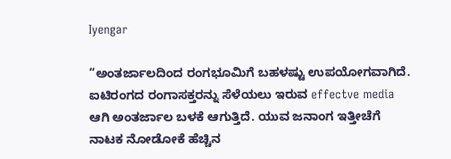Iyengar

“ಅಂತರ್ಜಾಲದಿಂದ ರಂಗಭೂಮಿಗೆ ಬಹಳಷ್ಟು ಉಪಯೋಗವಾಗಿದೆ. ಐಟಿರಂಗದ ರಂಗಾಸಕ್ತರನ್ನು ಸೆಳೆಯಲು ಇರುವ effectve media ಆಗಿ ಅಂತರ್ಜಾಲ ಬಳಕೆ ಆಗುತ್ತಿದೆ. ಯುವ ಜನಾಂಗ ಇತ್ತೀಚೆಗೆ ನಾಟಕ ನೋಡೋಕೆ ಹೆಚ್ಚಿನ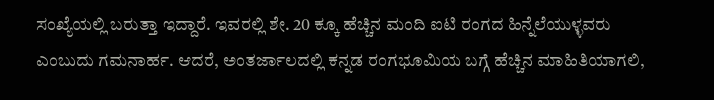ಸಂಖ್ಯೆಯಲ್ಲಿ ಬರುತ್ತಾ ಇದ್ದಾರೆ. ಇವರಲ್ಲಿ ಶೇ. 20 ಕ್ಕೂ ಹೆಚ್ಚಿನ ಮಂದಿ ಐಟಿ ರಂಗದ ಹಿನ್ನೆಲೆಯುಳ್ಳವರು ಎಂಬುದು ಗಮನಾರ್ಹ. ಆದರೆ, ಅಂತರ್ಜಾಲದಲ್ಲಿ ಕನ್ನಡ ರಂಗಭೂಮಿಯ ಬಗ್ಗೆ ಹೆಚ್ಚಿನ ಮಾಹಿತಿಯಾಗಲಿ,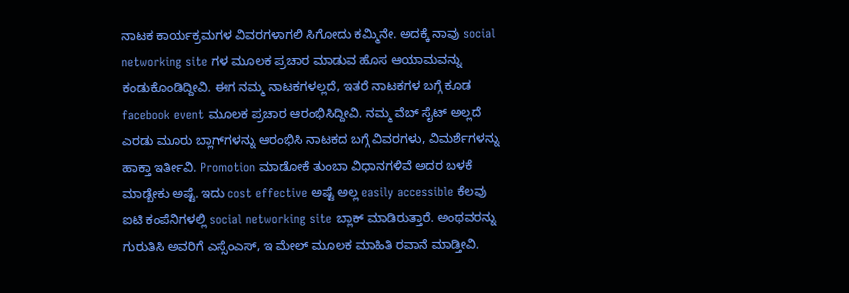ನಾಟಕ ಕಾರ್ಯಕ್ರಮಗಳ ವಿವರಗಳಾಗಲಿ ಸಿಗೋದು ಕಮ್ಮಿನೇ. ಅದಕ್ಕೆ ನಾವು social networking site ಗಳ ಮೂಲಕ ಪ್ರಚಾರ ಮಾಡುವ ಹೊಸ ಆಯಾಮವನ್ನು ಕಂಡುಕೊಂಡಿದ್ದೀವಿ. ಈಗ ನಮ್ಮ ನಾಟಕಗಳಲ್ಲದೆ, ಇತರೆ ನಾಟಕಗಳ ಬಗ್ಗೆ ಕೂಡ facebook event ಮೂಲಕ ಪ್ರಚಾರ ಆರಂಭಿಸಿದ್ದೀವಿ. ನಮ್ಮ ವೆಬ್ ಸೈಟ್ ಅಲ್ಲದೆ ಎರಡು ಮೂರು ಬ್ಲಾಗ್‌ಗಳನ್ನು ಆರಂಭಿಸಿ ನಾಟಕದ ಬಗ್ಗೆ ವಿವರಗಳು, ವಿಮರ್ಶೆಗಳನ್ನು ಹಾಕ್ತಾ ಇರ್ತೀವಿ. Promotion ಮಾಡೋಕೆ ತುಂಬಾ ವಿಧಾನಗಳಿವೆ ಅದರ ಬಳಕೆ ಮಾಡ್ಬೇಕು ಅಷ್ಟೆ. ಇದು cost effective ಅಷ್ಟೆ ಅಲ್ಲ easily accessible ಕೆಲವು ಐಟಿ ಕಂಪೆನಿಗಳಲ್ಲಿ social networking site ಬ್ಲಾಕ್ ಮಾಡಿರುತ್ತಾರೆ. ಅಂಥವರನ್ನು ಗುರುತಿಸಿ ಅವರಿಗೆ ಎಸ್ಸೆಂಎಸ್, ಇ ಮೇಲ್ ಮೂಲಕ ಮಾಹಿತಿ ರವಾನೆ ಮಾಡ್ತೀವಿ.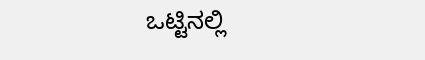ಒಟ್ಟಿನಲ್ಲಿ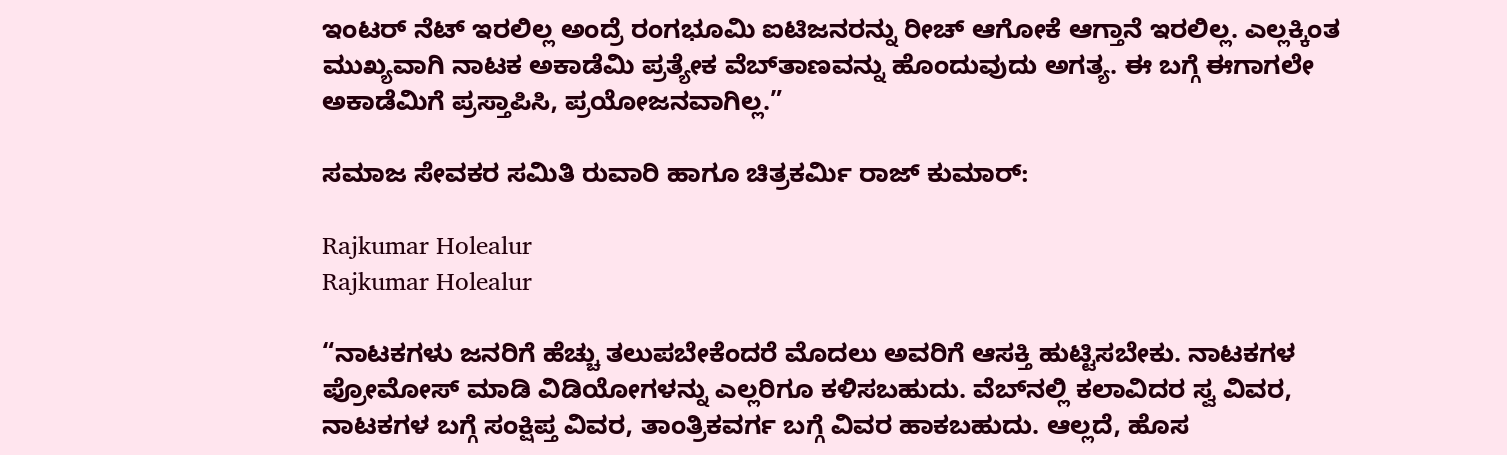ಇಂಟರ್ ನೆಟ್ ಇರಲಿಲ್ಲ ಅಂದ್ರೆ ರಂಗಭೂಮಿ ಐಟಿಜನರನ್ನು ರೀಚ್ ಆಗೋಕೆ ಆಗ್ತಾನೆ ಇರಲಿಲ್ಲ. ಎಲ್ಲಕ್ಕಿಂತ ಮುಖ್ಯವಾಗಿ ನಾಟಕ ಅಕಾಡೆಮಿ ಪ್ರತ್ಯೇಕ ವೆಬ್‌ತಾಣವನ್ನು ಹೊಂದುವುದು ಅಗತ್ಯ. ಈ ಬಗ್ಗೆ ಈಗಾಗಲೇ ಅಕಾಡೆಮಿಗೆ ಪ್ರಸ್ತಾಪಿಸಿ, ಪ್ರಯೋಜನವಾಗಿಲ್ಲ.”

ಸಮಾಜ ಸೇವಕರ ಸಮಿತಿ ರುವಾರಿ ಹಾಗೂ ಚಿತ್ರಕರ್ಮಿ ರಾಜ್ ಕುಮಾರ್:

Rajkumar Holealur
Rajkumar Holealur

“ನಾಟಕಗಳು ಜನರಿಗೆ ಹೆಚ್ಚು ತಲುಪಬೇಕೆಂದರೆ ಮೊದಲು ಅವರಿಗೆ ಆಸಕ್ತಿ ಹುಟ್ಟಿಸಬೇಕು. ನಾಟಕಗಳ ಪ್ರೋಮೋಸ್ ಮಾಡಿ ವಿಡಿಯೋಗಳನ್ನು ಎಲ್ಲರಿಗೂ ಕಳಿಸಬಹುದು. ವೆಬ್‌ನಲ್ಲಿ ಕಲಾವಿದರ ಸ್ವ ವಿವರ, ನಾಟಕಗಳ ಬಗ್ಗೆ ಸಂಕ್ಷಿಪ್ತ ವಿವರ, ತಾಂತ್ರಿಕವರ್ಗ ಬಗ್ಗೆ ವಿವರ ಹಾಕಬಹುದು. ಆಲ್ಲದೆ, ಹೊಸ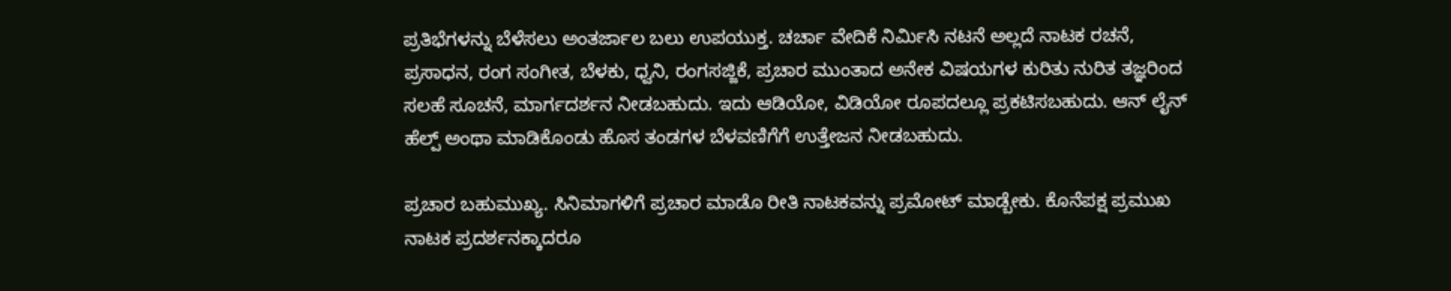ಪ್ರತಿಭೆಗಳನ್ನು ಬೆಳೆಸಲು ಅಂತರ್ಜಾಲ ಬಲು ಉಪಯುಕ್ತ. ಚರ್ಚಾ ವೇದಿಕೆ ನಿರ್ಮಿಸಿ ನಟನೆ ಅಲ್ಲದೆ ನಾಟಕ ರಚನೆ, ಪ್ರಸಾಧನ, ರಂಗ ಸಂಗೀತ, ಬೆಳಕು, ಧ್ವನಿ, ರಂಗಸಜ್ಜಿಕೆ, ಪ್ರಚಾರ ಮುಂತಾದ ಅನೇಕ ವಿಷಯಗಳ ಕುರಿತು ನುರಿತ ತಜ್ಞರಿಂದ ಸಲಹೆ ಸೂಚನೆ, ಮಾರ್ಗದರ್ಶನ ನೀಡಬಹುದು. ಇದು ಆಡಿಯೋ, ವಿಡಿಯೋ ರೂಪದಲ್ಲೂ ಪ್ರಕಟಿಸಬಹುದು. ಆನ್ ಲೈನ್ ಹೆಲ್ಪ್ ಅಂಥಾ ಮಾಡಿಕೊಂಡು ಹೊಸ ತಂಡಗಳ ಬೆಳವಣಿಗೆಗೆ ಉತ್ತೇಜನ ನೀಡಬಹುದು.

ಪ್ರಚಾರ ಬಹುಮುಖ್ಯ. ಸಿನಿಮಾಗಳಿಗೆ ಪ್ರಚಾರ ಮಾಡೊ ರೀತಿ ನಾಟಕವನ್ನು ಪ್ರಮೋಟ್ ಮಾಡ್ಬೇಕು. ಕೊನೆಪಕ್ಷ ಪ್ರಮುಖ ನಾಟಕ ಪ್ರದರ್ಶನಕ್ಕಾದರೂ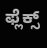ಫ್ಲೆಕ್ಸ್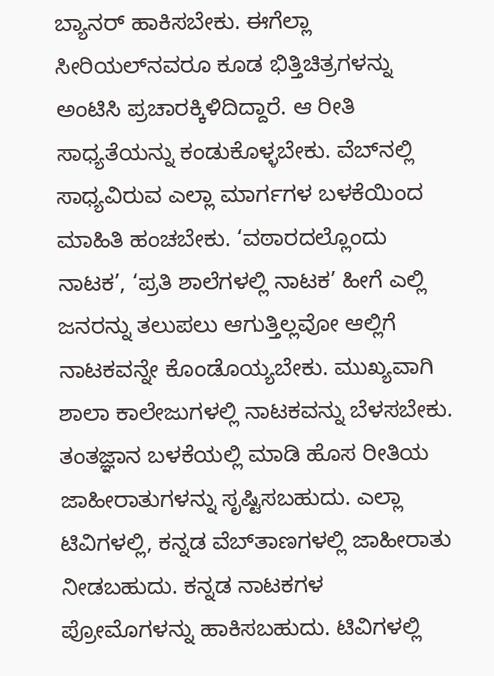ಬ್ಯಾನರ್ ಹಾಕಿಸಬೇಕು. ಈಗೆಲ್ಲಾ ಸೀರಿಯಲ್‌ನವರೂ ಕೂಡ ಭಿತ್ತಿಚಿತ್ರಗಳನ್ನು ಅಂಟಿಸಿ ಪ್ರಚಾರಕ್ಕಿಳಿದಿದ್ದಾರೆ. ಆ ರೀತಿ ಸಾಧ್ಯತೆಯನ್ನು ಕಂಡುಕೊಳ್ಳಬೇಕು. ವೆಬ್‌ನಲ್ಲಿ ಸಾಧ್ಯವಿರುವ ಎಲ್ಲಾ ಮಾರ್ಗಗಳ ಬಳಕೆಯಿಂದ ಮಾಹಿತಿ ಹಂಚಬೇಕು. ‘ವಠಾರದಲ್ಲೊಂದು ನಾಟಕ’, ‘ಪ್ರತಿ ಶಾಲೆಗಳಲ್ಲಿ ನಾಟಕ’ ಹೀಗೆ ಎಲ್ಲಿ ಜನರನ್ನು ತಲುಪಲು ಆಗುತ್ತಿಲ್ಲವೋ ಆಲ್ಲಿಗೆ ನಾಟಕವನ್ನೇ ಕೊಂಡೊಯ್ಯಬೇಕು. ಮುಖ್ಯವಾಗಿ ಶಾಲಾ ಕಾಲೇಜುಗಳಲ್ಲಿ ನಾಟಕವನ್ನು ಬೆಳಸಬೇಕು. ತಂತಜ್ಞಾನ ಬಳಕೆಯಲ್ಲಿ ಮಾಡಿ ಹೊಸ ರೀತಿಯ ಜಾಹೀರಾತುಗಳನ್ನು ಸೃಷ್ಟಿಸಬಹುದು. ಎಲ್ಲಾ ಟಿವಿಗಳಲ್ಲಿ, ಕನ್ನಡ ವೆಬ್‌ತಾಣಗಳಲ್ಲಿ ಜಾಹೀರಾತು ನೀಡಬಹುದು. ಕನ್ನಡ ನಾಟಕಗಳ ಪ್ರೋಮೊಗಳನ್ನು ಹಾಕಿಸಬಹುದು. ಟಿವಿಗಳಲ್ಲಿ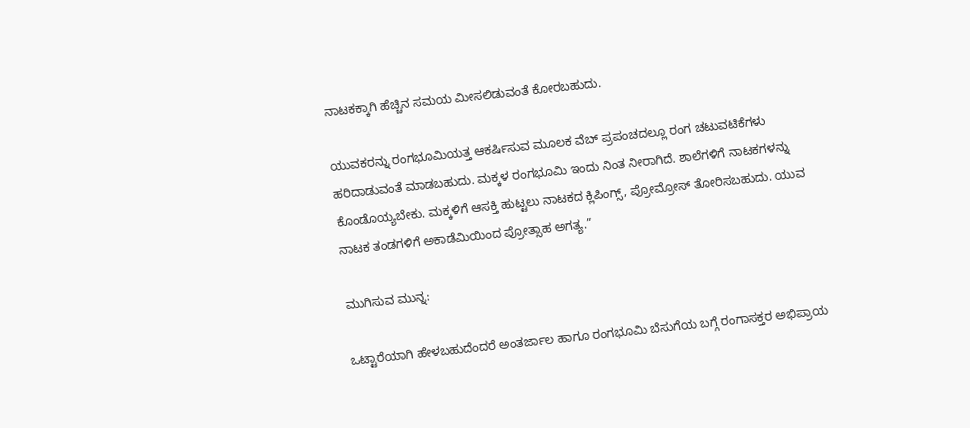ನಾಟಕಕ್ಕಾಗಿ ಹೆಚ್ಚಿನ ಸಮಯ ಮೀಸಲಿಡುವಂತೆ ಕೋರಬಹುದು.

ಯುವಕರನ್ನು ರಂಗಭೂಮಿಯತ್ತ ಆಕರ್ಷಿಸುವ ಮೂಲಕ ವೆಬ್ ಪ್ರಪಂಚದಲ್ಲೂ ರಂಗ ಚಟುವಟಿಕೆಗಳು ಹರಿದಾಡುವಂತೆ ಮಾಡಬಹುದು. ಮಕ್ಕಳ ರಂಗಭೂಮಿ ಇಂದು ನಿಂತ ನೀರಾಗಿದೆ. ಶಾಲೆಗಳಿಗೆ ನಾಟಕಗಳನ್ನು ಕೊಂಡೊಯ್ಯಬೇಕು. ಮಕ್ಕಳಿಗೆ ಆಸಕ್ತಿ ಹುಟ್ಟಲು ನಾಟಕದ ಕ್ಲಿಪಿಂಗ್ಸ್, ಪ್ರೋಮ್ರೋಸ್ ತೋರಿಸಬಹುದು. ಯುವ ನಾಟಕ ತಂಡಗಳಿಗೆ ಅಕಾಡೆಮಿಯಿಂದ ಪ್ರೋತ್ಸಾಹ ಅಗತ್ಯ.”

ಮುಗಿಸುವ ಮುನ್ನ:

ಒಟ್ಟಾರೆಯಾಗಿ ಹೇಳಬಹುದೆಂದರೆ ಅಂತರ್ಜಾಲ ಹಾಗೂ ರಂಗಭೂಮಿ ಬೆಸುಗೆಯ ಬಗ್ಗೆ ರಂಗಾಸಕ್ತರ ಅಭಿಪ್ರಾಯ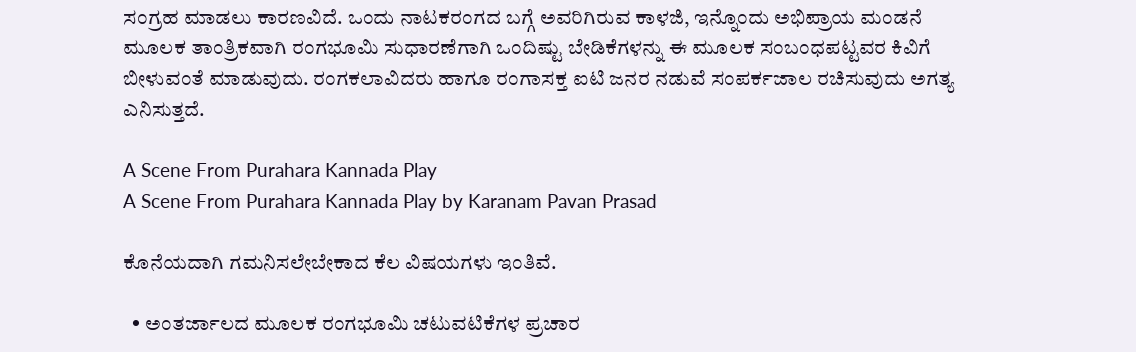ಸಂಗ್ರಹ ಮಾಡಲು ಕಾರಣವಿದೆ. ಒಂದು ನಾಟಕರಂಗದ ಬಗ್ಗೆ ಅವರಿಗಿರುವ ಕಾಳಜಿ, ಇನ್ನೊಂದು ಅಭಿಪ್ರಾಯ ಮಂಡನೆ ಮೂಲಕ ತಾಂತ್ರಿಕವಾಗಿ ರಂಗಭೂಮಿ ಸುಧಾರಣೆಗಾಗಿ ಒಂದಿಷ್ಟು ಬೇಡಿಕೆಗಳನ್ನು ಈ ಮೂಲಕ ಸಂಬಂಧಪಟ್ಟವರ ಕಿವಿಗೆ ಬೀಳುವಂತೆ ಮಾಡುವುದು. ರಂಗಕಲಾವಿದರು ಹಾಗೂ ರಂಗಾಸಕ್ತ ಐಟಿ ಜನರ ನಡುವೆ ಸಂಪರ್ಕಜಾಲ ರಚಿಸುವುದು ಅಗತ್ಯ ಎನಿಸುತ್ತದೆ.

A Scene From Purahara Kannada Play
A Scene From Purahara Kannada Play by Karanam Pavan Prasad

ಕೊನೆಯದಾಗಿ ಗಮನಿಸಲೇಬೇಕಾದ ಕೆಲ ವಿಷಯಗಳು ಇಂತಿವೆ.

  • ಅಂತರ್ಜಾಲದ ಮೂಲಕ ರಂಗಭೂಮಿ ಚಟುವಟಿಕೆಗಳ ಪ್ರಚಾರ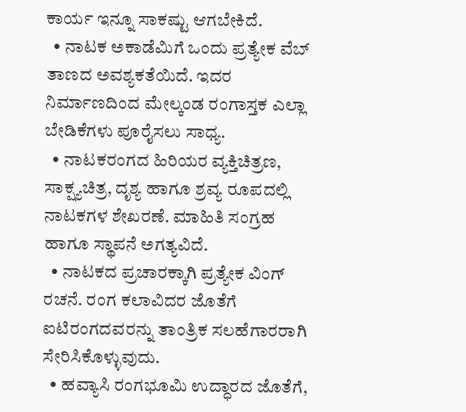ಕಾರ್ಯ ಇನ್ನೂ ಸಾಕಷ್ಟು ಆಗಬೇಕಿದೆ.
  • ನಾಟಕ ಅಕಾಡೆಮಿಗೆ ಒಂದು ಪ್ರತ್ಯೇಕ ವೆಬ್ ತಾಣದ ಅವಶ್ಯಕತೆಯಿದೆ. ಇದರ ನಿರ್ಮಾಣದಿಂದ ಮೇಲ್ಕಂಡ ರಂಗಾಸ್ತಕ ಎಲ್ಲಾ ಬೇಡಿಕೆಗಳು ಪೂರೈಸಲು ಸಾಧ್ಯ.
  • ನಾಟಕರಂಗದ ಹಿರಿಯರ ವ್ಯಕ್ತಿಚಿತ್ರಣ, ಸಾಕ್ಷ್ಯಚಿತ್ರ, ದೃಶ್ಯ ಹಾಗೂ ಶ್ರವ್ಯ ರೂಪದಲ್ಲಿ ನಾಟಕಗಳ ಶೇಖರಣೆ. ಮಾಹಿತಿ ಸಂಗ್ರಹ ಹಾಗೂ ಸ್ಥಾಪನೆ ಅಗತ್ಯವಿದೆ.
  • ನಾಟಕದ ಪ್ರಚಾರಕ್ಕಾಗಿ ಪ್ರತ್ಯೇಕ ವಿಂಗ್ ರಚನೆ. ರಂಗ ಕಲಾವಿದರ ಜೊತೆಗೆ ಐಟಿರಂಗದವರನ್ನು ತಾಂತ್ರಿಕ ಸಲಹೆಗಾರರಾಗಿ ಸೇರಿಸಿಕೊಳ್ಳುವುದು.
  • ಹವ್ಯಾಸಿ ರಂಗಭೂಮಿ ಉದ್ಧಾರದ ಜೊತೆಗೆ,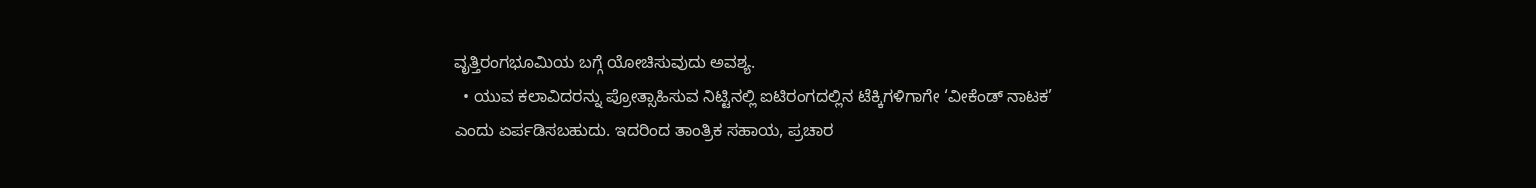ವೃತ್ತಿರಂಗಭೂಮಿಯ ಬಗ್ಗೆ ಯೋಚಿಸುವುದು ಅವಶ್ಯ.
  • ಯುವ ಕಲಾವಿದರನ್ನು ಪ್ರೋತ್ಸಾಹಿಸುವ ನಿಟ್ಟಿನಲ್ಲಿ ಐಟಿರಂಗದಲ್ಲಿನ ಟೆಕ್ಕಿಗಳಿಗಾಗೇ ‘ವೀಕೆಂಡ್ ನಾಟಕ’ ಎಂದು ಏರ್ಪಡಿಸಬಹುದು. ಇದರಿಂದ ತಾಂತ್ರಿಕ ಸಹಾಯ, ಪ್ರಚಾರ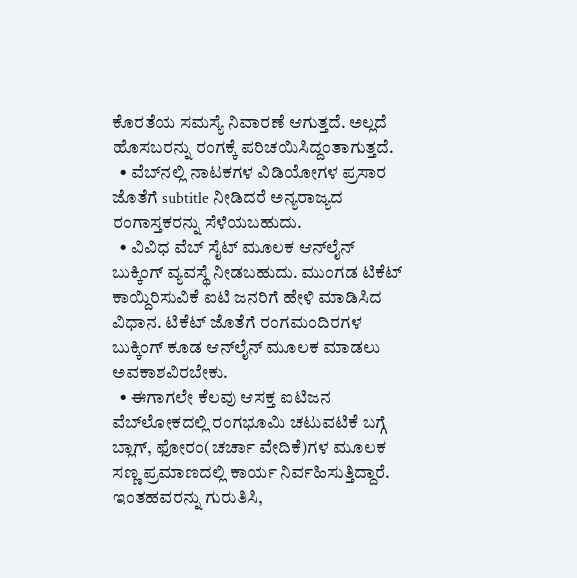ಕೊರತೆಯ ಸಮಸ್ಯೆ ನಿವಾರಣೆ ಆಗುತ್ತದೆ. ಅಲ್ಲದೆ ಹೊಸಬರನ್ನು ರಂಗಕ್ಕೆ ಪರಿಚಯಿಸಿದ್ದಂತಾಗುತ್ತದೆ.
  • ವೆಬ್‌ನಲ್ಲಿ ನಾಟಕಗಳ ವಿಡಿಯೋಗಳ ಪ್ರಸಾರ ಜೊತೆಗೆ subtitle ನೀಡಿದರೆ ಅನ್ಯರಾಜ್ಯದ ರಂಗಾಸ್ತಕರನ್ನು ಸೆಳೆಯಬಹುದು.
  • ವಿವಿಧ ವೆಬ್ ಸೈಟ್‌ ಮೂಲಕ ಆನ್‌ಲೈನ್ ಬುಕ್ಕಿಂಗ್ ವ್ಯವಸ್ಥೆ ನೀಡಬಹುದು. ಮುಂಗಡ ಟಿಕೆಟ್ ಕಾಯ್ದಿರಿಸುವಿಕೆ ಐಟಿ ಜನರಿಗೆ ಹೇಳಿ ಮಾಡಿಸಿದ ವಿಧಾನ. ಟಿಕೆಟ್ ಜೊತೆಗೆ ರಂಗಮಂದಿರಗಳ ಬುಕ್ಕಿಂಗ್ ಕೂಡ ಆನ್‌ಲೈನ್ ಮೂಲಕ ಮಾಡಲು ಅವಕಾಶವಿರಬೇಕು.
  • ಈಗಾಗಲೇ ಕೆಲವು ಆಸಕ್ತ ಐಟಿಜನ ವೆಬ್‌ಲೋಕದಲ್ಲಿ ರಂಗಭೂಮಿ ಚಟುವಟಿಕೆ ಬಗ್ಗೆ ಬ್ಲಾಗ್, ಫೋರಂ(ಚರ್ಚಾ ವೇದಿಕೆ)ಗಳ ಮೂಲಕ ಸಣ್ಣ ಪ್ರಮಾಣದಲ್ಲಿ ಕಾರ್ಯ ನಿರ್ವಹಿಸುತ್ತಿದ್ದಾರೆ. ಇಂತಹವರನ್ನು ಗುರುತಿಸಿ,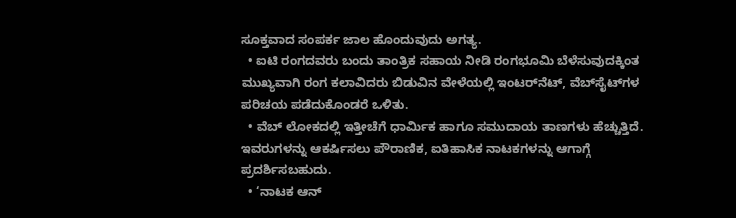ಸೂಕ್ತವಾದ ಸಂಪರ್ಕ ಜಾಲ ಹೊಂದುವುದು ಅಗತ್ಯ.
  • ಐಟಿ ರಂಗದವರು ಬಂದು ತಾಂತ್ರಿಕ ಸಹಾಯ ನೀಡಿ ರಂಗಭೂಮಿ ಬೆಳೆಸುವುದಕ್ಕಿಂತ ಮುಖ್ಯವಾಗಿ ರಂಗ ಕಲಾವಿದರು ಬಿಡುವಿನ ವೇಳೆಯಲ್ಲಿ ಇಂಟರ್‌ನೆಟ್, ವೆಬ್‌ಸೈಟ್‌ಗಳ ಪರಿಚಯ ಪಡೆದುಕೊಂಡರೆ ಒಳಿತು.
  • ವೆಬ್ ಲೋಕದಲ್ಲಿ ಇತ್ತೀಚೆಗೆ ಧಾರ್ಮಿಕ ಹಾಗೂ ಸಮುದಾಯ ತಾಣಗಳು ಹೆಚ್ಚುತ್ತಿದೆ. ಇವರುಗಳನ್ನು ಆಕರ್ಷಿಸಲು ಪೌರಾಣಿಕ, ಐತಿಹಾಸಿಕ ನಾಟಕಗಳನ್ನು ಆಗಾಗ್ಗೆ ಪ್ರದರ್ಶಿಸಬಹುದು.
  • ‘ನಾಟಕ ಆನ್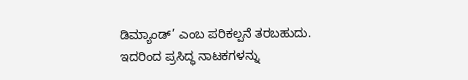ಡಿಮ್ಯಾಂಡ್’ ಎಂಬ ಪರಿಕಲ್ಪನೆ ತರಬಹುದು. ಇದರಿಂದ ಪ್ರಸಿದ್ಧ ನಾಟಕಗಳನ್ನು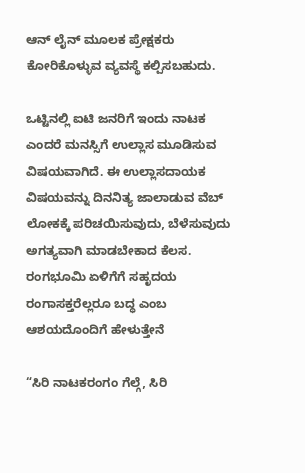ಆನ್ ಲೈನ್ ಮೂಲಕ ಪ್ರೇಕ್ಷಕರು ಕೋರಿಕೊಳ್ಳುವ ವ್ಯವಸ್ಥೆ ಕಲ್ಪಿಸಬಹುದು.

ಒಟ್ಟಿನಲ್ಲಿ ಐಟಿ ಜನರಿಗೆ ಇಂದು ನಾಟಕ ಎಂದರೆ ಮನಸ್ಸಿಗೆ ಉಲ್ಲಾಸ ಮೂಡಿಸುವ ವಿಷಯವಾಗಿದೆ. ಈ ಉಲ್ಲಾಸದಾಯಕ ವಿಷಯವನ್ನು ದಿನನಿತ್ಯ ಜಾಲಾಡುವ ವೆಬ್ ಲೋಕಕ್ಕೆ ಪರಿಚಯಿಸುವುದು, ಬೆಳೆಸುವುದು ಅಗತ್ಯವಾಗಿ ಮಾಡಬೇಕಾದ ಕೆಲಸ. ರಂಗಭೂಮಿ ಏಳಿಗೆಗೆ ಸಹೃದಯ ರಂಗಾಸಕ್ತರೆಲ್ಲರೂ ಬದ್ಧ ಎಂಬ ಆಶಯದೊಂದಿಗೆ ಹೇಳುತ್ತೇನೆ

“ಸಿರಿ ನಾಟಕರಂಗಂ ಗೆಲ್ಗೆ, ಸಿರಿ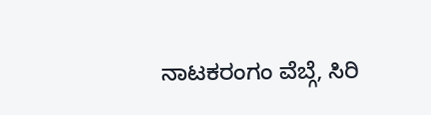ನಾಟಕರಂಗಂ ವೆಬ್ಗೆ, ಸಿರಿ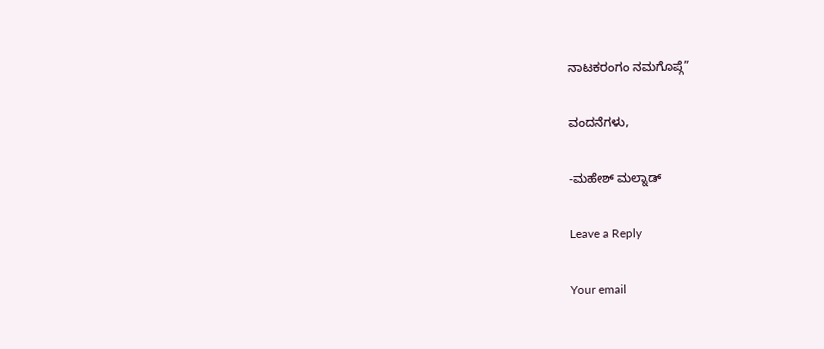ನಾಟಕರಂಗಂ ನಮಗೊಪ್ಗೆ”

ವಂದನೆಗಳು,

-ಮಹೇಶ್ ಮಲ್ನಾಡ್

Leave a Reply

Your email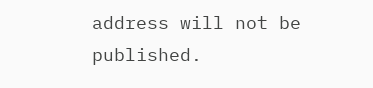address will not be published.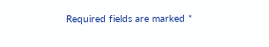Required fields are marked *